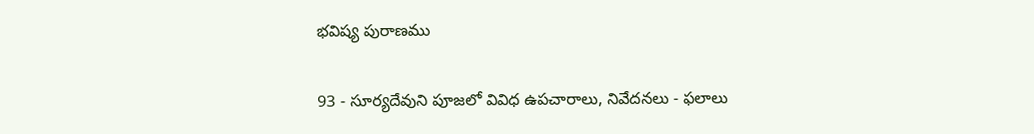భవిష్య పురాణము

93 - సూర్యదేవుని పూజలో వివిధ ఉపచారాలు, నివేదనలు - ఫలాలు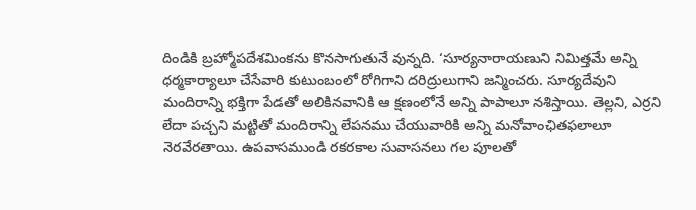దిండికి బ్రహ్మోపదేశమింకను కొనసాగుతునే వున్నది. ‘సూర్యనారాయణుని నిమిత్తమే అన్ని ధర్మకార్యాలూ చేసేవారి కుటుంబంలో రోగిగాని దరిద్రులుగాని జన్మించరు. సూర్యదేవుని మందిరాన్ని భక్తిగా పేడతో అలికినవానికి ఆ క్షణంలోనే అన్ని పాపాలూ నశిస్తాయి. తెల్లని, ఎర్రని లేదా పచ్చని మట్టితో మందిరాన్ని లేపనము చేయువారికి అన్ని మనోవాంఛితఫలాలూ నెరవేరతాయి. ఉపవాసముండి రకరకాల సువాసనలు గల పూలతో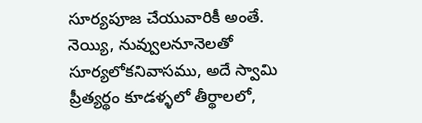సూర్యపూజ చేయువారికీ అంతే. నెయ్యి, నువ్వులనూనెలతో సూర్యలోకనివాసము, అదే స్వామి ప్రీత్యర్థం కూడళ్ళలో తీర్థాలలో,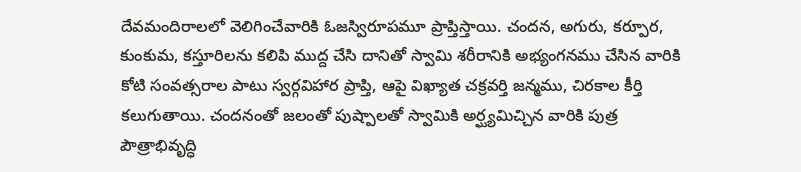దేవమందిరాలలో వెలిగించేవారికి ఓజస్విరూపమూ ప్రాప్తిస్తాయి. చందన, అగురు, కర్పూర, కుంకుమ, కస్తూరిలను కలిపి ముద్ద చేసి దానితో స్వామి శరీరానికి అభ్యంగనము చేసిన వారికి కోటి సంవత్సరాల పాటు స్వర్గవిహార ప్రాప్తి, ఆపై విఖ్యాత చక్రవర్తి జన్మము, చిరకాల కీర్తి కలుగుతాయి. చందనంతో జలంతో పుష్పాలతో స్వామికి అర్ఘ్యమిచ్చిన వారికి పుత్ర పౌత్రాభివృద్ధి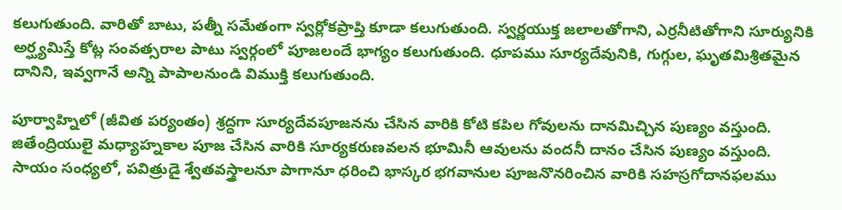కలుగుతుంది. వారితో బాటు, పత్నీ సమేతంగా స్వర్లోకప్రాప్తి కూడా కలుగుతుంది. స్వర్ణయుక్త జలాలతోగాని, ఎర్రనీటితోగాని సూర్యునికి అర్ఘ్యమిస్తే కోట్ల సంవత్సరాల పాటు స్వర్గంలో పూజలందే భాగ్యం కలుగుతుంది. ధూపము సూర్యదేవునికి, గుగ్గుల, ఘృతమిశ్రితమైన దానిని, ఇవ్వగానే అన్ని పాపాలనుండి విముక్తి కలుగుతుంది.

పూర్వాహ్నిలో (జీవిత పర్యంతం) శ్రద్ధగా సూర్యదేవపూజనను చేసిన వారికి కోటి కపిల గోవులను దానమిచ్చిన పుణ్యం వస్తుంది. జితేంద్రియులై మధ్యాహ్నకాల పూజ చేసిన వారికి సూర్యకరుణవలన భూమినీ ఆవులను వందనీ దానం చేసిన పుణ్యం వస్తుంది. సాయం సంధ్యలో, పవిత్రుడై శ్వేతవస్త్రాలనూ పాగానూ ధరించి భాస్కర భగవానుల పూజనొనరించిన వారికి సహస్రగోదానఫలము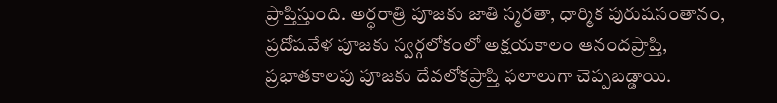ప్రాప్తిస్తుంది. అర్ధరాత్రి పూజకు జాతి స్మరతా, ధార్మిక పురుషసంతానం, ప్రదోషవేళ పూజకు స్వర్గలోకంలో అక్షయకాలం ఆనందప్రాప్తి, ప్రభాతకాలపు పూజకు దేవలోకప్రాప్తి ఫలాలుగా చెప్పబడ్డాయి.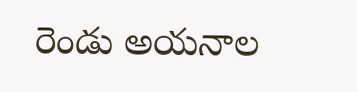రెండు అయనాల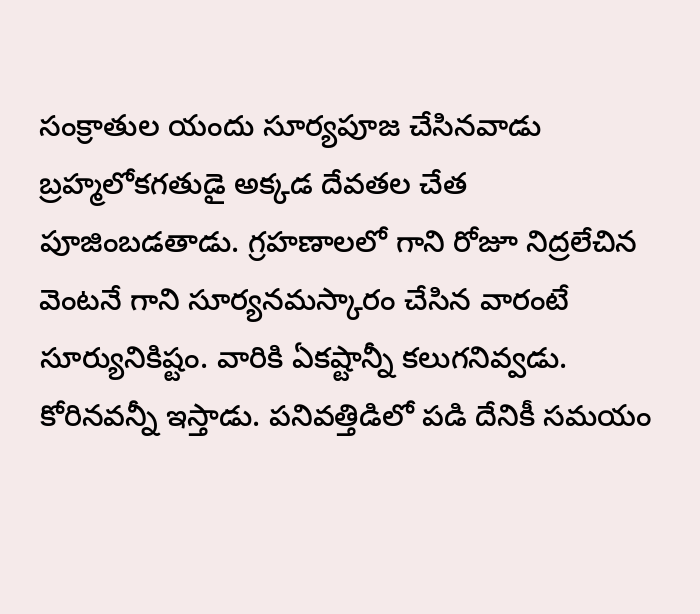సంక్రాతుల యందు సూర్యపూజ చేసినవాడు బ్రహ్మలోకగతుడై అక్కడ దేవతల చేత పూజింబడతాడు. గ్రహణాలలో గాని రోజూ నిద్రలేచిన వెంటనే గాని సూర్యనమస్కారం చేసిన వారంటే సూర్యునికిష్టం. వారికి ఏకష్టాన్నీ కలుగనివ్వడు. కోరినవన్నీ ఇస్తాడు. పనివత్తిడిలో పడి దేనికీ సమయం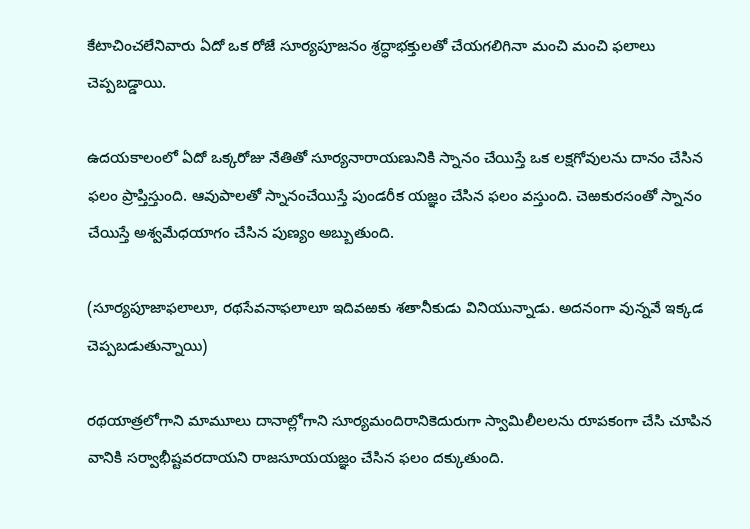కేటాచించలేనివారు ఏదో ఒక రోజే సూర్యపూజనం శ్రద్ధాభక్తులతో చేయగలిగినా మంచి మంచి ఫలాలు చెప్పబడ్డాయి.

ఉదయకాలంలో ఏదో ఒక్కరోజు నేతితో సూర్యనారాయణునికి స్నానం చేయిస్తే ఒక లక్షగోవులను దానం చేసిన ఫలం ప్రాప్తిస్తుంది. ఆవుపాలతో స్నానంచేయిస్తే పుండరీక యజ్ఞం చేసిన ఫలం వస్తుంది. చెఱకురసంతో స్నానం చేయిస్తే అశ్వమేధయాగం చేసిన పుణ్యం అబ్బుతుంది.

(సూర్యపూజాఫలాలూ, రథసేవనాఫలాలూ ఇదివఱకు శతానీకుడు వినియున్నాడు. అదనంగా వున్నవే ఇక్కడ చెప్పబడుతున్నాయి)

రథయాత్రలోగాని మామూలు దానాల్లోగాని సూర్యమందిరానికెదురుగా స్వామిలీలలను రూపకంగా చేసి చూపిన వానికి సర్వాభీష్టవరదాయని రాజసూయయజ్ఞం చేసిన ఫలం దక్కుతుంది.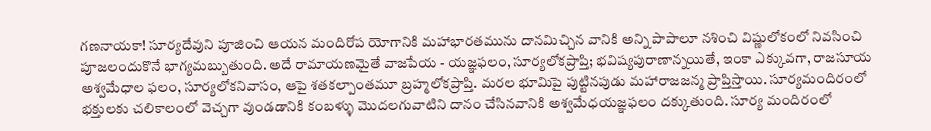గణనాయకా! సూర్యదేవుని పూజించి ఆయన మందిరోప యోగానికి మహాభారతమును దానమిచ్చిన వానికి అన్ని పాపాలూ నశించి విష్ణులోకంలో నివసించి పూజలందుకొనే భాగ్యమబ్బుతుంది. అదే రామాయణమైతే వాజపేయ - యజ్ఞఫలం, సూర్యలోకప్రాప్తి; భవిష్యపురాణాన్నయితే, ఇంకా ఎక్కువగా, రాజసూయ అశ్వమేధాల ఫలం, సూర్యలోకనివాసం, ఆపై శతకల్పాంతమూ బ్రహ్మలోకప్రాప్తి. మరల భూమిపై పుట్టినపుడు మహారాజజన్మ ప్రాప్తిస్తాయి. సూర్యమందిరంలో భక్తులకు చలికాలంలో వెచ్చగా వుండడానికి కంబళ్ళు మొదలగువాటిని దానం చేసినవానికి అశ్వమేధయజ్ఞఫలం దక్కుతుంది. సూర్య మందిరంలో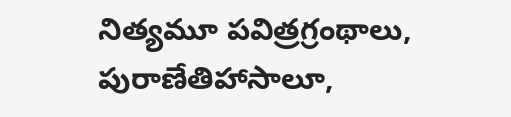నిత్యమూ పవిత్రగ్రంథాలు, పురాణేతిహాసాలూ,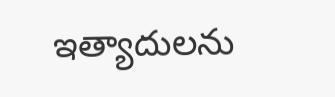ఇత్యాదులను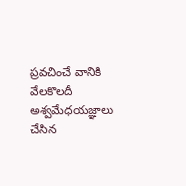ప్రవచించే వానికి వేలకొలదీ అశ్వమేధయజ్ఞాలు చేసిన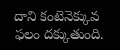దాని కంటెనెక్కువ ఫలం దక్కుతుంది.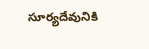సూర్యదేవునికి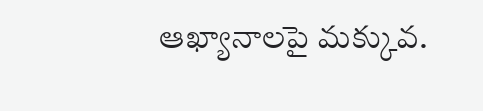ఆఖ్యానాలపై మక్కువ.